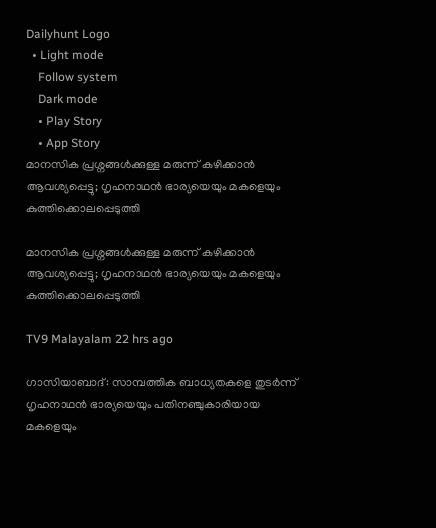Dailyhunt Logo
  • Light mode
    Follow system
    Dark mode
    • Play Story
    • App Story
മാനസിക പ്രശ്നങ്ങള്‍ക്കുള്ള മരുന്ന് കഴിക്കാൻ ആവശ്യപ്പെട്ടു; ഗൃഹനാഥൻ ഭാര്യയെയും മകളെയും കുത്തിക്കൊലപ്പെടുത്തി

മാനസിക പ്രശ്നങ്ങള്‍ക്കുള്ള മരുന്ന് കഴിക്കാൻ ആവശ്യപ്പെട്ടു; ഗൃഹനാഥൻ ഭാര്യയെയും മകളെയും കുത്തിക്കൊലപ്പെടുത്തി

TV9 Malayalam 22 hrs ago

ഗാസിയാബാദ്: സാമ്പത്തിക ബാധ്യതകളെ തുടർന്ന് ഗൃഹനാഥൻ ഭാര്യയെയും പതിനഞ്ചുകാരിയായ മകളെയും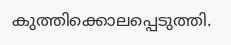കുത്തിക്കൊലപ്പെടുത്തി.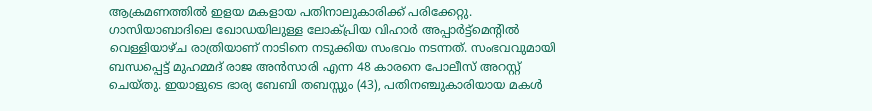ആക്രമണത്തില്‍ ഇളയ മകളായ പതിനാലുകാരിക്ക് പരിക്കേറ്റു. ഗാസിയാബാദിലെ ഖോഡയിലുള്ള ലോക്പ്രിയ വിഹാർ അപ്പാർട്ട്മെൻ്റില്‍ വെള്ളിയാഴ്ച രാത്രിയാണ് നാടിനെ നടുക്കിയ സംഭവം നടന്നത്. സംഭവവുമായി ബന്ധപ്പെട്ട് മുഹമ്മദ് രാജ അൻസാരി എന്ന 48 കാരനെ പോലീസ് അറസ്റ്റ് ചെയ്തു. ഇയാളുടെ ഭാര്യ ബേബി തബസ്സും (43), പതിനഞ്ചുകാരിയായ മകള്‍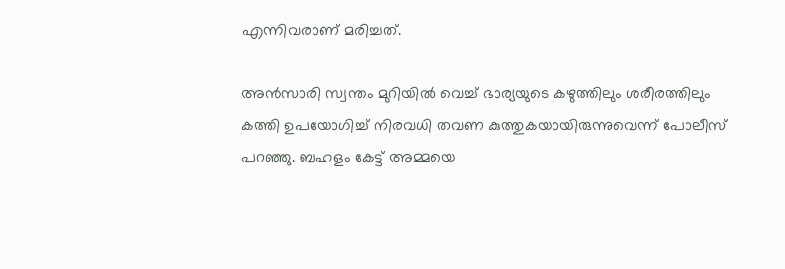എന്നിവരാണ് മരിച്ചത്.

അൻസാരി സ്വന്തം മുറിയില്‍ വെച്ച്‌ ഭാര്യയുടെ കഴുത്തിലും ശരീരത്തിലും കത്തി ഉപയോഗിച്ച്‌ നിരവധി തവണ കുത്തുകയായിരുന്നുവെന്ന് പോലീസ് പറഞ്ഞു. ബഹളം കേട്ട് അമ്മയെ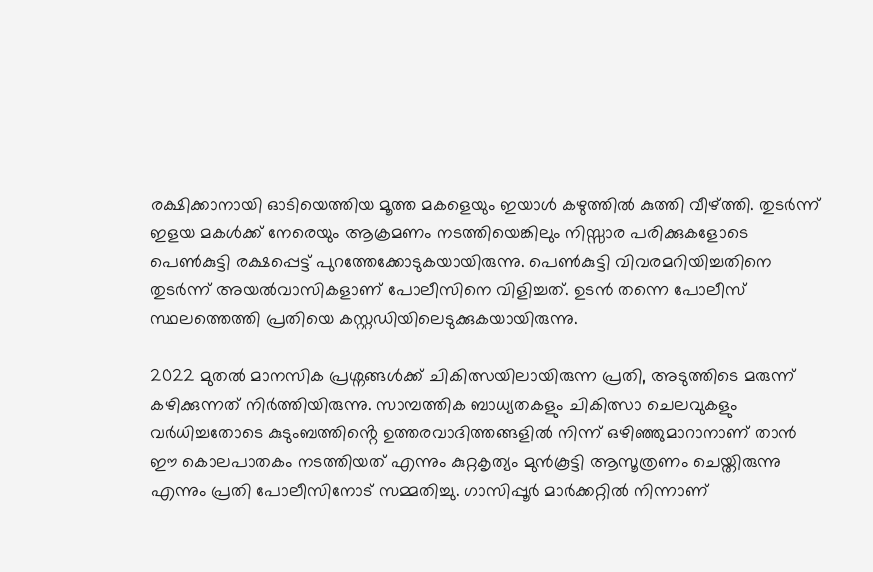രക്ഷിക്കാനായി ഓടിയെത്തിയ മൂത്ത മകളെയും ഇയാള്‍ കഴുത്തില്‍ കുത്തി വീഴ്ത്തി. തുടർന്ന് ഇളയ മകള്‍ക്ക് നേരെയും ആക്രമണം നടത്തിയെങ്കിലും നിസ്സാര പരിക്കുകളോടെ പെണ്‍കുട്ടി രക്ഷപ്പെട്ട് പുറത്തേക്കോടുകയായിരുന്നു. പെണ്‍കുട്ടി വിവരമറിയിച്ചതിനെ തുടർന്ന് അയല്‍വാസികളാണ് പോലീസിനെ വിളിച്ചത്. ഉടൻ തന്നെ പോലീസ് സ്ഥലത്തെത്തി പ്രതിയെ കസ്റ്റഡിയിലെടുക്കുകയായിരുന്നു.

2022 മുതല്‍ മാനസിക പ്രശ്നങ്ങള്‍ക്ക് ചികിത്സയിലായിരുന്ന പ്രതി, അടുത്തിടെ മരുന്ന് കഴിക്കുന്നത് നിർത്തിയിരുന്നു. സാമ്പത്തിക ബാധ്യതകളും ചികിത്സാ ചെലവുകളും വർധിച്ചതോടെ കുടുംബത്തിൻ്റെ ഉത്തരവാദിത്തങ്ങളില്‍ നിന്ന് ഒഴിഞ്ഞുമാറാനാണ് താൻ ഈ കൊലപാതകം നടത്തിയത് എന്നും കുറ്റകൃത്യം മുൻകൂട്ടി ആസൂത്രണം ചെയ്തിരുന്നു എന്നും പ്രതി പോലീസിനോട് സമ്മതിച്ചു. ഗാസിപ്പൂർ മാർക്കറ്റില്‍ നിന്നാണ്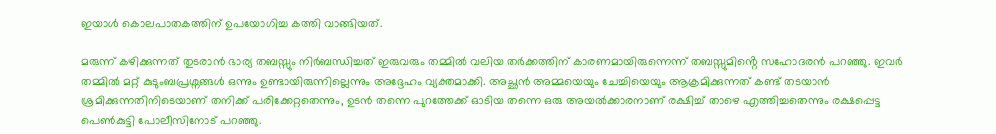ഇയാള്‍ കൊലപാതകത്തിന് ഉപയോഗിച്ച കത്തി വാങ്ങിയത്.

മരുന്ന് കഴിക്കുന്നത് തുടരാൻ ഭാര്യ തബസ്സും നിർബന്ധിച്ചത് ഇരുവരും തമ്മില്‍ വലിയ തർക്കത്തിന് കാരണമായിരുന്നെന്ന് തബസ്സുമിൻ്റെ സഹോദരൻ പറഞ്ഞു. ഇവർ തമ്മില്‍ മറ്റ് കുടുംബപ്രശ്നങ്ങള്‍ ഒന്നും ഉണ്ടായിരുന്നില്ലെന്നും അദ്ദേഹം വ്യക്തമാക്കി. അച്ഛൻ അമ്മയെയും ചേച്ചിയെയും ആക്രമിക്കുന്നത് കണ്ട് തടയാൻ ശ്രമിക്കുന്നതിനിടെയാണ് തനിക്ക് പരിക്കേറ്റതെന്നും, ഉടൻ തന്നെ പുറത്തേക്ക് ഓടിയ തന്നെ ഒരു അയല്‍ക്കാരനാണ് രക്ഷിച്ച്‌ താഴെ എത്തിച്ചതെന്നും രക്ഷപ്പെട്ട പെണ്‍കുട്ടി പോലീസിനോട് പറഞ്ഞു.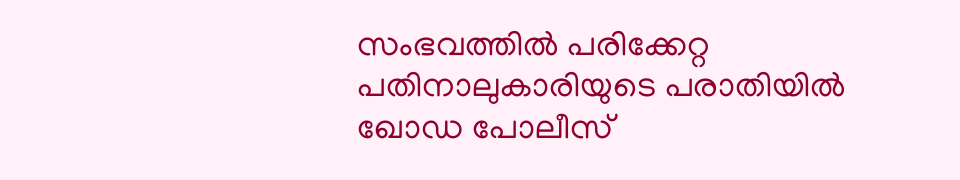സംഭവത്തില്‍ പരിക്കേറ്റ പതിനാലുകാരിയുടെ പരാതിയില്‍ ഖോഡ പോലീസ്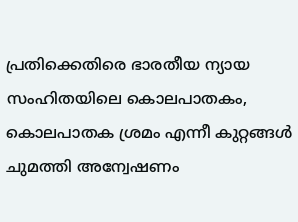പ്രതിക്കെതിരെ ഭാരതീയ ന്യായ സംഹിതയിലെ കൊലപാതകം, കൊലപാതക ശ്രമം എന്നീ കുറ്റങ്ങള്‍ ചുമത്തി അന്വേഷണം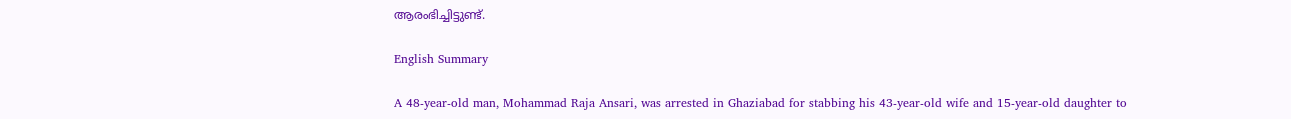ആരംഭിച്ചിട്ടുണ്ട്.

English Summary

A 48-year-old man, Mohammad Raja Ansari, was arrested in Ghaziabad for stabbing his 43-year-old wife and 15-year-old daughter to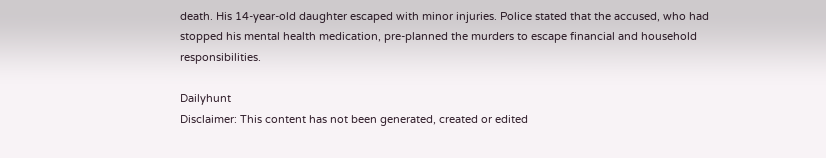death. His 14-year-old daughter escaped with minor injuries. Police stated that the accused, who had stopped his mental health medication, pre-planned the murders to escape financial and household responsibilities.

Dailyhunt
Disclaimer: This content has not been generated, created or edited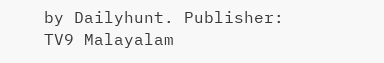by Dailyhunt. Publisher: TV9 Malayalam